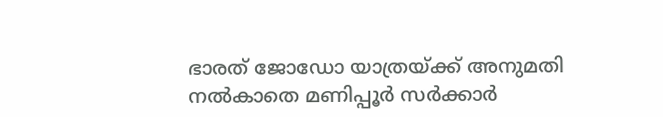ഭാരത് ജോഡോ യാത്രയ്ക്ക് അനുമതി നൽകാതെ മണിപ്പൂർ സർക്കാർ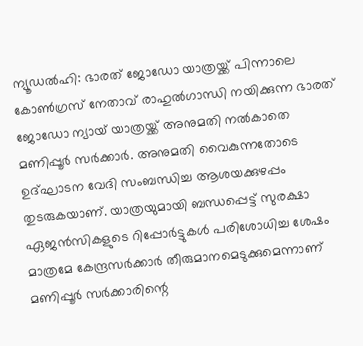ന്യൂഡൽഹി: ഭാരത് ജോഡോ യാത്രയ്ക്ക് പിന്നാലെ കോൺഗ്രസ് നേതാവ് രാഹുൽഗാന്ധി നയിക്കുന്ന ഭാരത് ജോഡോ ന്യായ് യാത്രയ്ക്ക് അനുമതി നൽകാതെ മണിപ്പൂർ സർക്കാർ. അനുമതി വൈകുന്നതോടെ ഉദ്ഘാടന വേദി സംബന്ധിച്ച ആശയക്കുഴപ്പം തുടരുകയാണ്. യാത്രയുമായി ബന്ധപ്പെട്ട് സുരക്ഷാ ഏജൻസികളുടെ റിപ്പോർട്ടുകൾ പരിശോധിച്ച ശേഷം മാത്രമേ കേന്ദ്രസർക്കാർ തീരുമാനമെടുക്കുമെന്നാണ് മണിപ്പൂർ സർക്കാരിന്റെ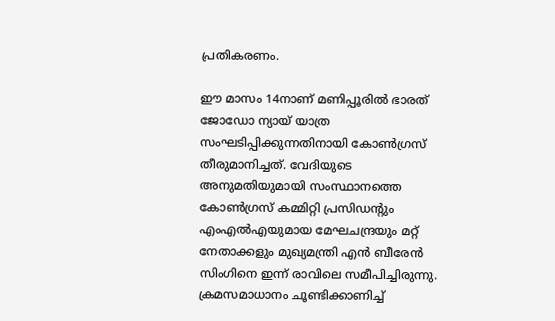പ്രതികരണം.

ഈ മാസം 14നാണ് മണിപ്പൂരിൽ ഭാരത് ജോഡോ ന്യായ് യാത്ര സംഘടിപ്പിക്കുന്നതിനായി കോൺഗ്രസ് തീരുമാനിച്ചത്. വേദിയുടെ അനുമതിയുമായി സംസ്ഥാനത്തെ കോൺഗ്രസ് കമ്മിറ്റി പ്രസിഡന്റും എംഎൽഎയുമായ മേഘചന്ദ്രയും മറ്റ് നേതാക്കളും മുഖ്യമന്ത്രി എൻ ബീരേൻ സിംഗിനെ ഇന്ന് രാവിലെ സമീപിച്ചിരുന്നു. ക്രമസമാധാനം ചൂണ്ടിക്കാണിച്ച്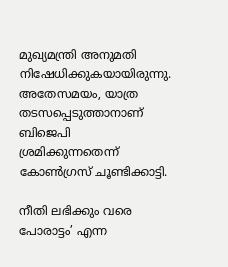മുഖ്യമന്ത്രി അനുമതി നിഷേധിക്കുകയായിരുന്നു. അതേസമയം, യാത്ര തടസപ്പെടുത്താനാണ് ബിജെപി ശ്രമിക്കുന്നതെന്ന് കോൺഗ്രസ് ചൂണ്ടിക്കാട്ടി.

നീതി ലഭിക്കും വരെ പോരാട്ടം’ എന്ന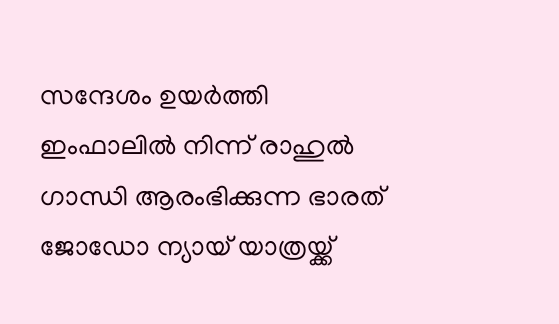സന്ദേശം ഉയർത്തി ഇംഫാലിൽ നിന്ന് രാഹുൽ ഗാന്ധി ആരംഭിക്കുന്ന ഭാരത് ജോഡോ ന്യായ് യാത്രയ്ക്ക്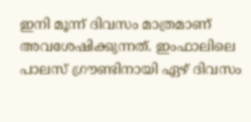ഇനി മൂന്ന് ദിവസം മാത്രമാണ് അവശേഷിക്കുന്നത്. ഇംഫാലിലെ പാലസ് ഗ്രൗണ്ടിനായി ഏഴ് ദിവസം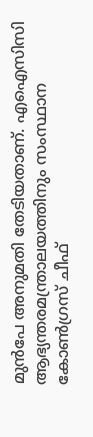മുൻപേ അനുമതി തേടിയതാണ്. എഐസിസി ആഭ്യന്തരമന്ത്രാലയത്തിനും സംസ്ഥാന കോൺഗ്രസ് ചീഫ്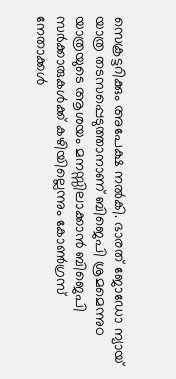സെക്രട്ടറിക്കും അപേക്ഷ നൽകി. ഭാരത് ജോഡോ ന്യായ് യാത്ര തടസപ്പെടുത്താനാണ് ബിജെപി ശ്രമമെന്നുo യാത്രയുടെ ആശയം മനസ്സിലാക്കാൻ ബിജെപി സർക്കാരുകൾക്ക് കഴിയില്ലെന്നും കോൺഗ്രസ് നേതാക്കൾ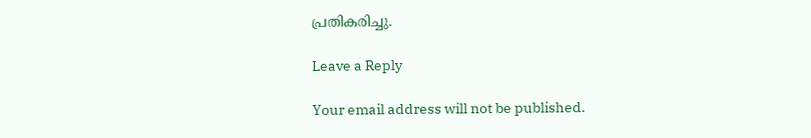പ്രതികരിച്ചു.

Leave a Reply

Your email address will not be published.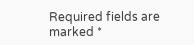Required fields are marked *